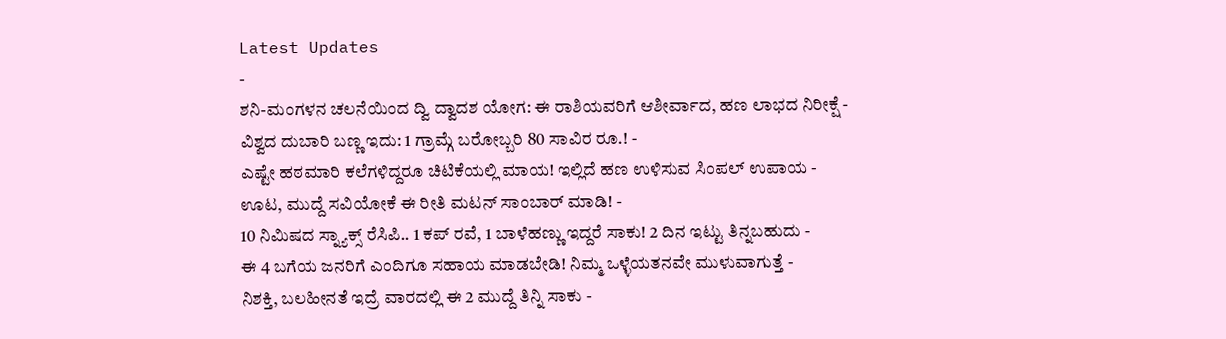Latest Updates
-
ಶನಿ-ಮಂಗಳನ ಚಲನೆಯಿಂದ ದ್ವಿ ದ್ವಾದಶ ಯೋಗ: ಈ ರಾಶಿಯವರಿಗೆ ಆಶೀರ್ವಾದ, ಹಣ ಲಾಭದ ನಿರೀಕ್ಷೆ -
ವಿಶ್ವದ ದುಬಾರಿ ಬಣ್ಣ ಇದು: 1 ಗ್ರಾಮ್ಗೆ ಬರೋಬ್ಬರಿ 80 ಸಾವಿರ ರೂ.! -
ಎಷ್ಟೇ ಹಠಮಾರಿ ಕಲೆಗಳಿದ್ದರೂ ಚಿಟಿಕೆಯಲ್ಲಿ ಮಾಯ! ಇಲ್ಲಿದೆ ಹಣ ಉಳಿಸುವ ಸಿಂಪಲ್ ಉಪಾಯ -
ಊಟ, ಮುದ್ದೆ ಸವಿಯೋಕೆ ಈ ರೀತಿ ಮಟನ್ ಸಾಂಬಾರ್ ಮಾಡಿ! -
10 ನಿಮಿಷದ ಸ್ನ್ಯಾಕ್ಸ್ ರೆಸಿಪಿ.. 1 ಕಪ್ ರವೆ, 1 ಬಾಳೆಹಣ್ಣು ಇದ್ದರೆ ಸಾಕು! 2 ದಿನ ಇಟ್ಟು ತಿನ್ನಬಹುದು -
ಈ 4 ಬಗೆಯ ಜನರಿಗೆ ಎಂದಿಗೂ ಸಹಾಯ ಮಾಡಬೇಡಿ! ನಿಮ್ಮ ಒಳ್ಳೆಯತನವೇ ಮುಳುವಾಗುತ್ತೆ -
ನಿಶಕ್ತಿ, ಬಲಹೀನತೆ ಇದ್ರೆ ವಾರದಲ್ಲಿ ಈ 2 ಮುದ್ದೆ ತಿನ್ನಿ ಸಾಕು -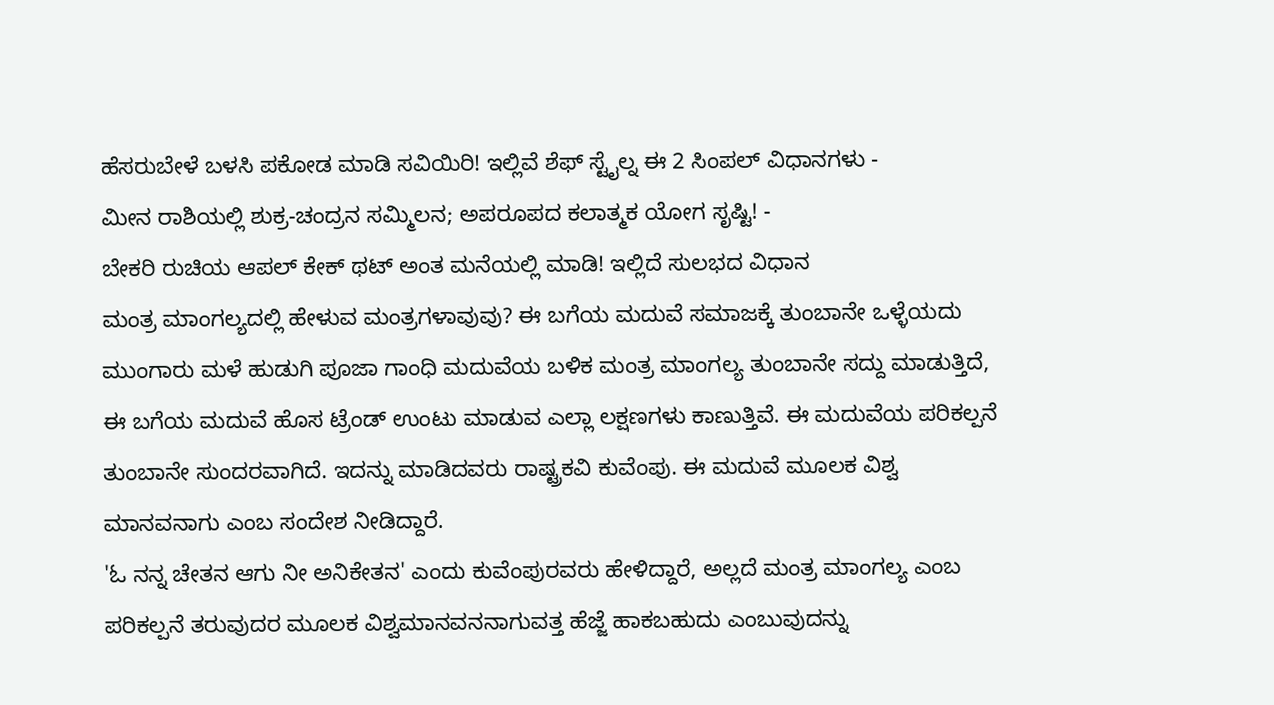ಹೆಸರುಬೇಳೆ ಬಳಸಿ ಪಕೋಡ ಮಾಡಿ ಸವಿಯಿರಿ! ಇಲ್ಲಿವೆ ಶೆಫ್ ಸ್ಟೈಲ್ನ ಈ 2 ಸಿಂಪಲ್ ವಿಧಾನಗಳು -
ಮೀನ ರಾಶಿಯಲ್ಲಿ ಶುಕ್ರ-ಚಂದ್ರನ ಸಮ್ಮಿಲನ; ಅಪರೂಪದ ಕಲಾತ್ಮಕ ಯೋಗ ಸೃಷ್ಟಿ! -
ಬೇಕರಿ ರುಚಿಯ ಆಪಲ್ ಕೇಕ್ ಥಟ್ ಅಂತ ಮನೆಯಲ್ಲಿ ಮಾಡಿ! ಇಲ್ಲಿದೆ ಸುಲಭದ ವಿಧಾನ
ಮಂತ್ರ ಮಾಂಗಲ್ಯದಲ್ಲಿ ಹೇಳುವ ಮಂತ್ರಗಳಾವುವು? ಈ ಬಗೆಯ ಮದುವೆ ಸಮಾಜಕ್ಕೆ ತುಂಬಾನೇ ಒಳ್ಳೆಯದು
ಮುಂಗಾರು ಮಳೆ ಹುಡುಗಿ ಪೂಜಾ ಗಾಂಧಿ ಮದುವೆಯ ಬಳಿಕ ಮಂತ್ರ ಮಾಂಗಲ್ಯ ತುಂಬಾನೇ ಸದ್ದು ಮಾಡುತ್ತಿದೆ, ಈ ಬಗೆಯ ಮದುವೆ ಹೊಸ ಟ್ರೆಂಡ್ ಉಂಟು ಮಾಡುವ ಎಲ್ಲಾ ಲಕ್ಷಣಗಳು ಕಾಣುತ್ತಿವೆ. ಈ ಮದುವೆಯ ಪರಿಕಲ್ಪನೆ ತುಂಬಾನೇ ಸುಂದರವಾಗಿದೆ. ಇದನ್ನು ಮಾಡಿದವರು ರಾಷ್ಟ್ರಕವಿ ಕುವೆಂಪು. ಈ ಮದುವೆ ಮೂಲಕ ವಿಶ್ವ ಮಾನವನಾಗು ಎಂಬ ಸಂದೇಶ ನೀಡಿದ್ದಾರೆ.
'ಓ ನನ್ನ ಚೇತನ ಆಗು ನೀ ಅನಿಕೇತನ' ಎಂದು ಕುವೆಂಪುರವರು ಹೇಳಿದ್ದಾರೆ, ಅಲ್ಲದೆ ಮಂತ್ರ ಮಾಂಗಲ್ಯ ಎಂಬ ಪರಿಕಲ್ಪನೆ ತರುವುದರ ಮೂಲಕ ವಿಶ್ವಮಾನವನನಾಗುವತ್ತ ಹೆಜ್ಜೆ ಹಾಕಬಹುದು ಎಂಬುವುದನ್ನು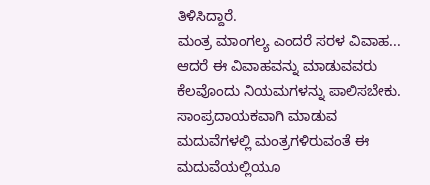ತಿಳಿಸಿದ್ದಾರೆ.
ಮಂತ್ರ ಮಾಂಗಲ್ಯ ಎಂದರೆ ಸರಳ ವಿವಾಹ... ಆದರೆ ಈ ವಿವಾಹವನ್ನು ಮಾಡುವವರು ಕೆಲವೊಂದು ನಿಯಮಗಳನ್ನು ಪಾಲಿಸಬೇಕು. ಸಾಂಪ್ರದಾಯಕವಾಗಿ ಮಾಡುವ ಮದುವೆಗಳಲ್ಲಿ ಮಂತ್ರಗಳಿರುವಂತೆ ಈ ಮದುವೆಯಲ್ಲಿಯೂ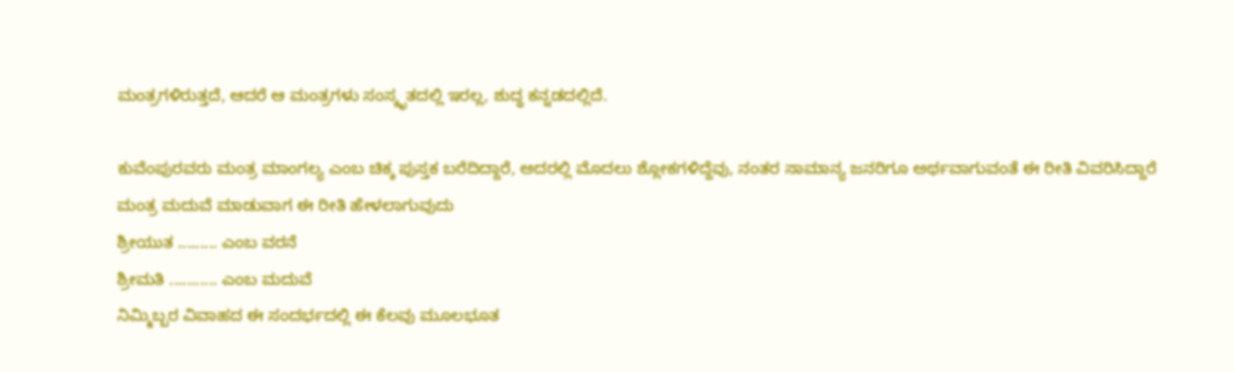ಮಂತ್ರಗಳಿರುತ್ತದೆ, ಆದರೆ ಆ ಮಂತ್ರಗಳು ಸಂಸ್ಕೃತದಲ್ಲಿ ಇರಲ್ಲ, ಶುದ್ಧ ಕನ್ನಡದಲ್ಲಿದೆ.

ಕುವೆಂಪುರವರು ಮಂತ್ರ ಮಾಂಗಲ್ಯ ಎಂಬ ಚಿಕ್ಕ ಪುಸ್ತಕ ಬರೆದಿದ್ದಾರೆ, ಅದರಲ್ಲಿ ಮೊದಲು ಶ್ಲೋಕಗಳಿದ್ದೆವು, ನಂತರ ಸಾಮಾನ್ಯ ಜನರಿಗೂ ಅರ್ಥವಾಗುವಂತೆ ಈ ರೀತಿ ವಿವರಿಸಿದ್ದಾರೆ
ಮಂತ್ರ ಮದುವೆ ಮಾಡುವಾಗ ಈ ರೀತಿ ಹೇಳಲಾಗುವುದು
ಶ್ರೀಯುತ ......... ಎಂಬ ವರನೆ
ಶ್ರೀಮತಿ ........... ಎಂಬ ಮದುವೆ
ನಿಮ್ಮಿಬ್ಬರ ವಿವಾಹದ ಈ ಸಂದರ್ಭದಲ್ಲಿ ಈ ಕೆಲವು ಮೂಲಭೂತ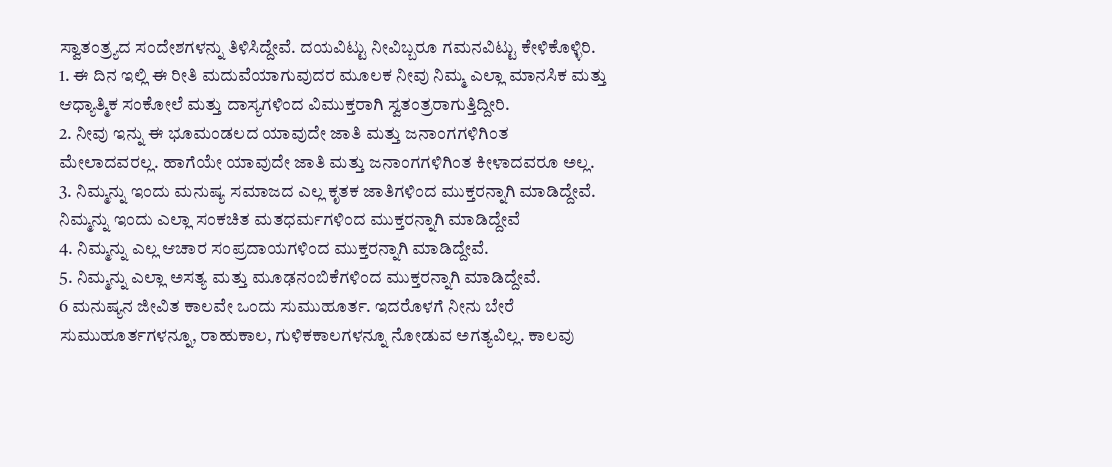ಸ್ವಾತಂತ್ರ್ಯದ ಸಂದೇಶಗಳನ್ನು ತಿಳಿಸಿದ್ದೇವೆ. ದಯವಿಟ್ಟು ನೀವಿಬ್ಬರೂ ಗಮನವಿಟ್ಟು ಕೇಳಿಕೊಳ್ಳಿರಿ.
1. ಈ ದಿನ ಇಲ್ಲಿ ಈ ರೀತಿ ಮದುವೆಯಾಗುವುದರ ಮೂಲಕ ನೀವು ನಿಮ್ಮ ಎಲ್ಲಾ ಮಾನಸಿಕ ಮತ್ತು ಆಧ್ಯಾತ್ಮಿಕ ಸಂಕೋಲೆ ಮತ್ತು ದಾಸ್ಯಗಳಿಂದ ವಿಮುಕ್ತರಾಗಿ ಸ್ವತಂತ್ರರಾಗುತ್ತಿದ್ದೀರಿ.
2. ನೀವು ಇನ್ನು ಈ ಭೂಮಂಡಲದ ಯಾವುದೇ ಜಾತಿ ಮತ್ತು ಜನಾಂಗಗಳಿಗಿಂತ ಮೇಲಾದವರಲ್ಲ. ಹಾಗೆಯೇ ಯಾವುದೇ ಜಾತಿ ಮತ್ತು ಜನಾಂಗಗಳಿಗಿಂತ ಕೀಳಾದವರೂ ಅಲ್ಲ.
3. ನಿಮ್ಮನ್ನು ಇಂದು ಮನುಷ್ಯ ಸಮಾಜದ ಎಲ್ಲ ಕೃತಕ ಜಾತಿಗಳಿಂದ ಮುಕ್ತರನ್ನಾಗಿ ಮಾಡಿದ್ದೇವೆ. ನಿಮ್ಮನ್ನು ಇಂದು ಎಲ್ಲಾ ಸಂಕಚಿತ ಮತಧರ್ಮಗಳಿಂದ ಮುಕ್ತರನ್ನಾಗಿ ಮಾಡಿದ್ದೇವೆ
4. ನಿಮ್ಮನ್ನು ಎಲ್ಲ ಆಚಾರ ಸಂಪ್ರದಾಯಗಳಿಂದ ಮುಕ್ತರನ್ನಾಗಿ ಮಾಡಿದ್ದೇವೆ.
5. ನಿಮ್ಮನ್ನು ಎಲ್ಲಾ ಅಸತ್ಯ ಮತ್ತು ಮೂಢನಂಬಿಕೆಗಳಿಂದ ಮುಕ್ತರನ್ನಾಗಿ ಮಾಡಿದ್ದೇವೆ.
6 ಮನುಷ್ಯನ ಜೀವಿತ ಕಾಲವೇ ಒಂದು ಸುಮುಹೂರ್ತ. ಇದರೊಳಗೆ ನೀನು ಬೇರೆ ಸುಮುಹೂರ್ತಗಳನ್ನೂ, ರಾಹುಕಾಲ, ಗುಳಿಕಕಾಲಗಳನ್ನೂ ನೋಡುವ ಅಗತ್ಯವಿಲ್ಲ. ಕಾಲವು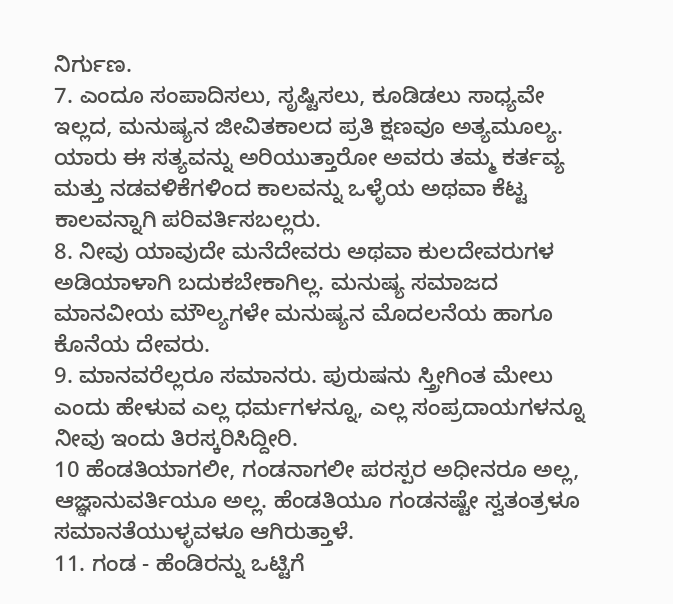ನಿರ್ಗುಣ.
7. ಎಂದೂ ಸಂಪಾದಿಸಲು, ಸೃಷ್ಟಿಸಲು, ಕೂಡಿಡಲು ಸಾಧ್ಯವೇ ಇಲ್ಲದ, ಮನುಷ್ಯನ ಜೀವಿತಕಾಲದ ಪ್ರತಿ ಕ್ಷಣವೂ ಅತ್ಯಮೂಲ್ಯ. ಯಾರು ಈ ಸತ್ಯವನ್ನು ಅರಿಯುತ್ತಾರೋ ಅವರು ತಮ್ಮ ಕರ್ತವ್ಯ ಮತ್ತು ನಡವಳಿಕೆಗಳಿಂದ ಕಾಲವನ್ನು ಒಳ್ಳೆಯ ಅಥವಾ ಕೆಟ್ಟ ಕಾಲವನ್ನಾಗಿ ಪರಿವರ್ತಿಸಬಲ್ಲರು.
8. ನೀವು ಯಾವುದೇ ಮನೆದೇವರು ಅಥವಾ ಕುಲದೇವರುಗಳ ಅಡಿಯಾಳಾಗಿ ಬದುಕಬೇಕಾಗಿಲ್ಲ. ಮನುಷ್ಯ ಸಮಾಜದ ಮಾನವೀಯ ಮೌಲ್ಯಗಳೇ ಮನುಷ್ಯನ ಮೊದಲನೆಯ ಹಾಗೂ ಕೊನೆಯ ದೇವರು.
9. ಮಾನವರೆಲ್ಲರೂ ಸಮಾನರು. ಪುರುಷನು ಸ್ತ್ರೀಗಿಂತ ಮೇಲು ಎಂದು ಹೇಳುವ ಎಲ್ಲ ಧರ್ಮಗಳನ್ನೂ, ಎಲ್ಲ ಸಂಪ್ರದಾಯಗಳನ್ನೂ ನೀವು ಇಂದು ತಿರಸ್ಕರಿಸಿದ್ದೀರಿ.
10 ಹೆಂಡತಿಯಾಗಲೀ, ಗಂಡನಾಗಲೀ ಪರಸ್ಪರ ಅಧೀನರೂ ಅಲ್ಲ, ಆಜ್ಞಾನುವರ್ತಿಯೂ ಅಲ್ಲ. ಹೆಂಡತಿಯೂ ಗಂಡನಷ್ಟೇ ಸ್ವತಂತ್ರಳೂ ಸಮಾನತೆಯುಳ್ಳವಳೂ ಆಗಿರುತ್ತಾಳೆ.
11. ಗಂಡ - ಹೆಂಡಿರನ್ನು ಒಟ್ಟಿಗೆ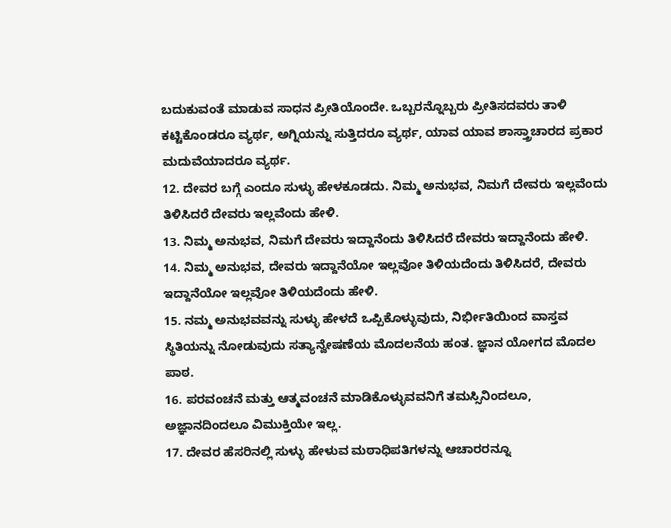ಬದುಕುವಂತೆ ಮಾಡುವ ಸಾಧನ ಪ್ರೀತಿಯೊಂದೇ. ಒಬ್ಬರನ್ನೊಬ್ಬರು ಪ್ರೀತಿಸದವರು ತಾಳಿ ಕಟ್ಟಿಕೊಂಡರೂ ವ್ಯರ್ಥ, ಅಗ್ನಿಯನ್ನು ಸುತ್ತಿದರೂ ವ್ಯರ್ಥ, ಯಾವ ಯಾವ ಶಾಸ್ತ್ರಾಚಾರದ ಪ್ರಕಾರ ಮದುವೆಯಾದರೂ ವ್ಯರ್ಥ.
12. ದೇವರ ಬಗ್ಗೆ ಎಂದೂ ಸುಳ್ಳು ಹೇಳಕೂಡದು. ನಿಮ್ಮ ಅನುಭವ, ನಿಮಗೆ ದೇವರು ಇಲ್ಲವೆಂದು ತಿಳಿಸಿದರೆ ದೇವರು ಇಲ್ಲವೆಂದು ಹೇಳಿ.
13. ನಿಮ್ಮ ಅನುಭವ, ನಿಮಗೆ ದೇವರು ಇದ್ದಾನೆಂದು ತಿಳಿಸಿದರೆ ದೇವರು ಇದ್ದಾನೆಂದು ಹೇಳಿ.
14. ನಿಮ್ಮ ಅನುಭವ, ದೇವರು ಇದ್ದಾನೆಯೋ ಇಲ್ಲವೋ ತಿಳಿಯದೆಂದು ತಿಳಿಸಿದರೆ, ದೇವರು ಇದ್ದಾನೆಯೋ ಇಲ್ಲವೋ ತಿಳಿಯದೆಂದು ಹೇಳಿ.
15. ನಮ್ಮ ಅನುಭವವನ್ನು ಸುಳ್ಳು ಹೇಳದೆ ಒಪ್ಪಿಕೊಳ್ಳುವುದು, ನಿರ್ಭೀತಿಯಿಂದ ವಾಸ್ತವ ಸ್ಥಿತಿಯನ್ನು ನೋಡುವುದು ಸತ್ಯಾನ್ವೇಷಣೆಯ ಮೊದಲನೆಯ ಹಂತ. ಜ್ಞಾನ ಯೋಗದ ಮೊದಲ ಪಾಠ.
16. ಪರವಂಚನೆ ಮತ್ತು ಆತ್ಮವಂಚನೆ ಮಾಡಿಕೊಳ್ಳುವವನಿಗೆ ತಮಸ್ಸಿನಿಂದಲೂ, ಅಜ್ಞಾನದಿಂದಲೂ ವಿಮುಕ್ತಿಯೇ ಇಲ್ಲ.
17. ದೇವರ ಹೆಸರಿನಲ್ಲಿ ಸುಳ್ಳು ಹೇಳುವ ಮಠಾಧಿಪತಿಗಳನ್ನು ಆಚಾರರನ್ನೂ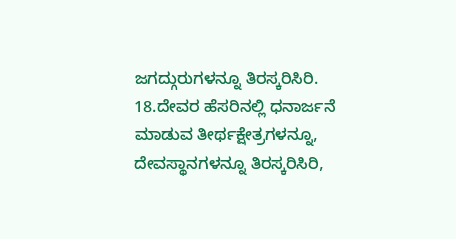ಜಗದ್ಗುರುಗಳನ್ನೂ ತಿರಸ್ಕರಿಸಿರಿ.
18.ದೇವರ ಹೆಸರಿನಲ್ಲಿ ಧನಾರ್ಜನೆ ಮಾಡುವ ತೀರ್ಥಕ್ಷೇತ್ರಗಳನ್ನೂ, ದೇವಸ್ಥಾನಗಳನ್ನೂ ತಿರಸ್ಕರಿಸಿರಿ,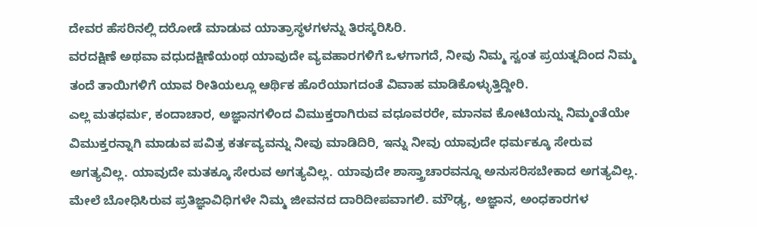ದೇವರ ಹೆಸರಿನಲ್ಲಿ ದರೋಡೆ ಮಾಡುವ ಯಾತ್ರಾಸ್ಥಳಗಳನ್ನು ತಿರಸ್ಕರಿಸಿರಿ.
ವರದಕ್ಷಿಣೆ ಅಥವಾ ವಧುದಕ್ಷಿಣೆಯಂಥ ಯಾವುದೇ ವ್ಯವಹಾರಗಳಿಗೆ ಒಳಗಾಗದೆ, ನೀವು ನಿಮ್ಮ ಸ್ವಂತ ಪ್ರಯತ್ನದಿಂದ ನಿಮ್ಮ ತಂದೆ ತಾಯಿಗಳಿಗೆ ಯಾವ ರೀತಿಯಲ್ಲೂ ಆರ್ಥಿಕ ಹೊರೆಯಾಗದಂತೆ ವಿವಾಹ ಮಾಡಿಕೊಳ್ಳುತ್ತಿದ್ದೀರಿ.
ಎಲ್ಲ ಮತಧರ್ಮ, ಕಂದಾಚಾರ, ಅಜ್ಞಾನಗಳಿಂದ ವಿಮುಕ್ತರಾಗಿರುವ ವಧೂವರರೇ, ಮಾನವ ಕೋಟಿಯನ್ನು ನಿಮ್ಮಂತೆಯೇ ವಿಮುಕ್ತರನ್ನಾಗಿ ಮಾಡುವ ಪವಿತ್ರ ಕರ್ತವ್ಯವನ್ನು ನೀವು ಮಾಡಿದಿರಿ, ಇನ್ನು ನೀವು ಯಾವುದೇ ಧರ್ಮಕ್ಕೂ ಸೇರುವ ಅಗತ್ಯವಿಲ್ಲ. ಯಾವುದೇ ಮತಕ್ಕೂ ಸೇರುವ ಅಗತ್ಯವಿಲ್ಲ. ಯಾವುದೇ ಶಾಸ್ತ್ರಾಚಾರವನ್ನೂ ಅನುಸರಿಸಬೇಕಾದ ಅಗತ್ಯವಿಲ್ಲ. ಮೇಲೆ ಬೋಧಿಸಿರುವ ಪ್ರತಿಜ್ಞಾವಿಧಿಗಳೇ ನಿಮ್ಮ ಜೀವನದ ದಾರಿದೀಪವಾಗಲಿ. ಮೌಢ್ಯ, ಅಜ್ಞಾನ, ಅಂಧಕಾರಗಳ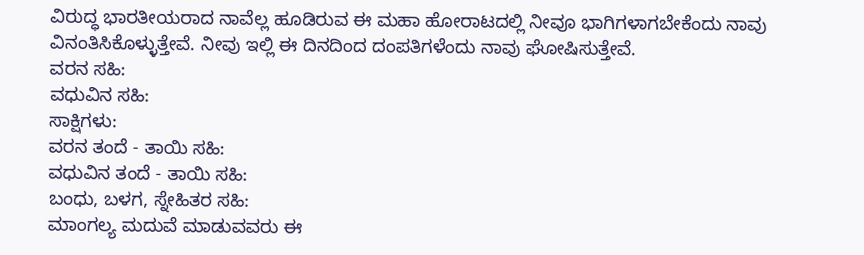ವಿರುದ್ಧ ಭಾರತೀಯರಾದ ನಾವೆಲ್ಲ ಹೂಡಿರುವ ಈ ಮಹಾ ಹೋರಾಟದಲ್ಲಿ ನೀವೂ ಭಾಗಿಗಳಾಗಬೇಕೆಂದು ನಾವು ವಿನಂತಿಸಿಕೊಳ್ಳುತ್ತೇವೆ. ನೀವು ಇಲ್ಲಿ ಈ ದಿನದಿಂದ ದಂಪತಿಗಳೆಂದು ನಾವು ಘೋಷಿಸುತ್ತೇವೆ.
ವರನ ಸಹಿ:
ವಧುವಿನ ಸಹಿ:
ಸಾಕ್ಷಿಗಳು:
ವರನ ತಂದೆ - ತಾಯಿ ಸಹಿ:
ವಧುವಿನ ತಂದೆ - ತಾಯಿ ಸಹಿ:
ಬಂಧು, ಬಳಗ, ಸ್ನೇಹಿತರ ಸಹಿ:
ಮಾಂಗಲ್ಯ ಮದುವೆ ಮಾಡುವವರು ಈ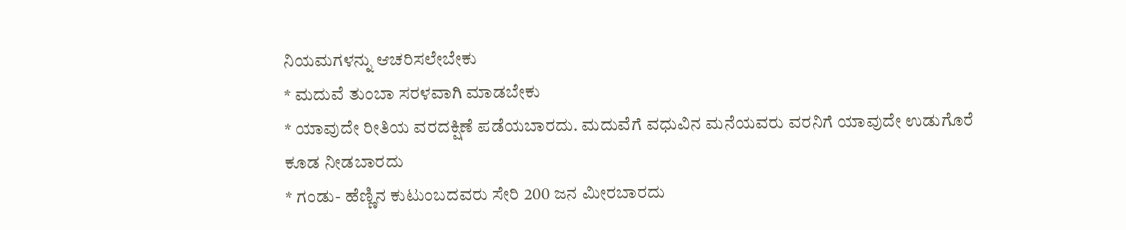ನಿಯಮಗಳನ್ನು ಆಚರಿಸಲೇಬೇಕು
* ಮದುವೆ ತುಂಬಾ ಸರಳವಾಗಿ ಮಾಡಬೇಕು
* ಯಾವುದೇ ರೀತಿಯ ವರದಕ್ಷಿಣೆ ಪಡೆಯಬಾರದು. ಮದುವೆಗೆ ವಧುವಿನ ಮನೆಯವರು ವರನಿಗೆ ಯಾವುದೇ ಉಡುಗೊರೆ ಕೂಡ ನೀಡಬಾರದು
* ಗಂಡು- ಹೆಣ್ಣಿನ ಕುಟುಂಬದವರು ಸೇರಿ 200 ಜನ ಮೀರಬಾರದು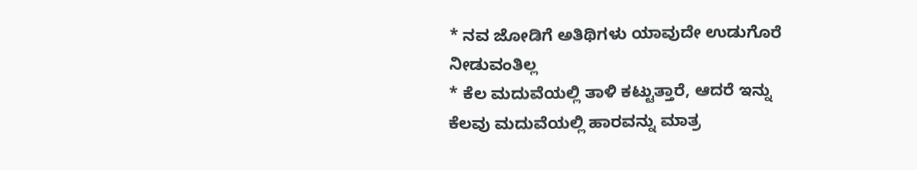* ನವ ಜೋಡಿಗೆ ಅತಿಥಿಗಳು ಯಾವುದೇ ಉಡುಗೊರೆ ನೀಡುವಂತಿಲ್ಲ
* ಕೆಲ ಮದುವೆಯಲ್ಲಿ ತಾಳಿ ಕಟ್ಟುತ್ತಾರೆ, ಆದರೆ ಇನ್ನು ಕೆಲವು ಮದುವೆಯಲ್ಲಿ ಹಾರವನ್ನು ಮಾತ್ರ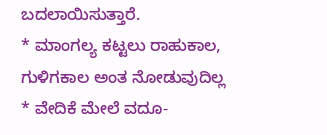ಬದಲಾಯಿಸುತ್ತಾರೆ.
* ಮಾಂಗಲ್ಯ ಕಟ್ಟಲು ರಾಹುಕಾಲ, ಗುಳಿಗಕಾಲ ಅಂತ ನೋಡುವುದಿಲ್ಲ
* ವೇದಿಕೆ ಮೇಲೆ ವದೂ-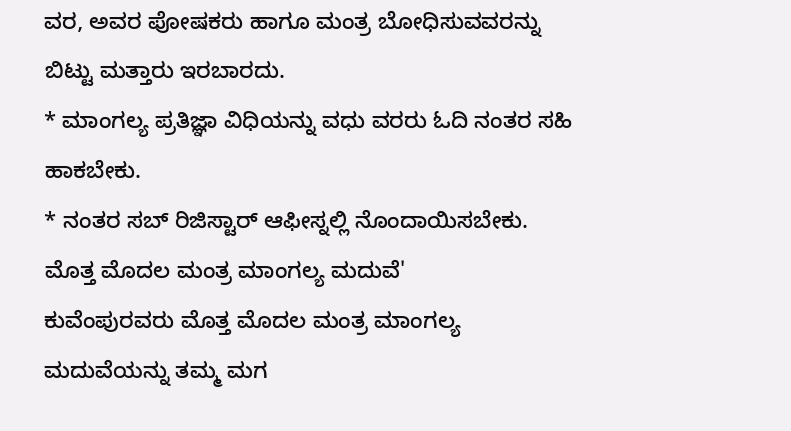ವರ, ಅವರ ಪೋಷಕರು ಹಾಗೂ ಮಂತ್ರ ಬೋಧಿಸುವವರನ್ನು ಬಿಟ್ಟು ಮತ್ತಾರು ಇರಬಾರದು.
* ಮಾಂಗಲ್ಯ ಪ್ರತಿಜ್ಞಾ ವಿಧಿಯನ್ನು ವಧು ವರರು ಓದಿ ನಂತರ ಸಹಿ ಹಾಕಬೇಕು.
* ನಂತರ ಸಬ್ ರಿಜಿಸ್ಟಾರ್ ಆಫೀಸ್ನಲ್ಲಿ ನೊಂದಾಯಿಸಬೇಕು.
ಮೊತ್ತ ಮೊದಲ ಮಂತ್ರ ಮಾಂಗಲ್ಯ ಮದುವೆ'
ಕುವೆಂಪುರವರು ಮೊತ್ತ ಮೊದಲ ಮಂತ್ರ ಮಾಂಗಲ್ಯ ಮದುವೆಯನ್ನು ತಮ್ಮ ಮಗ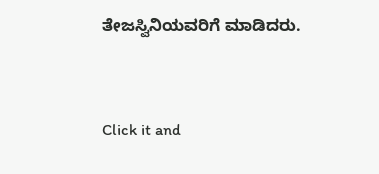ತೇಜಸ್ವಿನಿಯವರಿಗೆ ಮಾಡಿದರು.



Click it and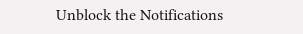Unblock the Notifications